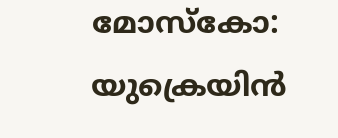മോസ്കോ: യുക്രെയിൻ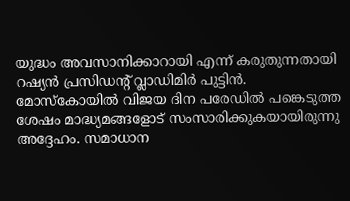യുദ്ധം അവസാനിക്കാറായി എന്ന് കരുതുന്നതായി റഷ്യൻ പ്രസിഡന്റ് വ്ലാഡിമിർ പുട്ടിൻ. മോസ്കോയിൽ വിജയ ദിന പരേഡിൽ പങ്കെടുത്ത ശേഷം മാദ്ധ്യമങ്ങളോട് സംസാരിക്കുകയായിരുന്നു അദ്ദേഹം. സമാധാന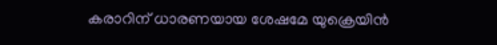കരാറിന് ധാരണയായ ശേഷമേ യുക്രെയിൻ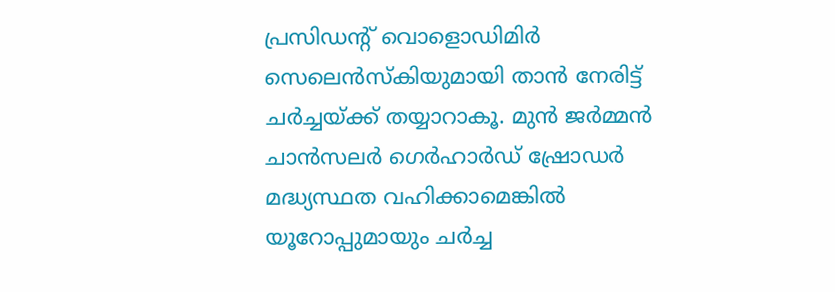പ്രസിഡന്റ് വൊളൊഡിമിർ സെലെൻസ്കിയുമായി താൻ നേരിട്ട് ചർച്ചയ്ക്ക് തയ്യാറാകൂ. മുൻ ജർമ്മൻ ചാൻസലർ ഗെർഹാർഡ് ഷ്രോഡർ മദ്ധ്യസ്ഥത വഹിക്കാമെങ്കിൽ യൂറോപ്പുമായും ചർച്ച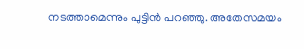നടത്താമെന്നും പുട്ടിൻ പറഞ്ഞു. അതേസമയം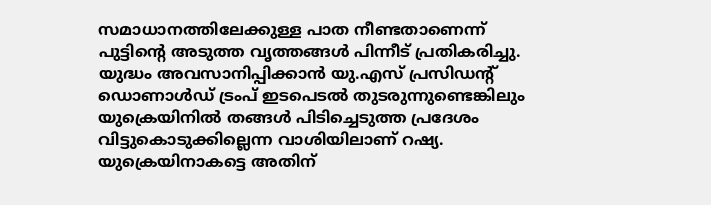സമാധാനത്തിലേക്കുള്ള പാത നീണ്ടതാണെന്ന് പുട്ടിന്റെ അടുത്ത വൃത്തങ്ങൾ പിന്നീട് പ്രതികരിച്ചു.
യുദ്ധം അവസാനിപ്പിക്കാൻ യു.എസ് പ്രസിഡന്റ് ഡൊണാൾഡ് ട്രംപ് ഇടപെടൽ തുടരുന്നുണ്ടെങ്കിലും യുക്രെയിനിൽ തങ്ങൾ പിടിച്ചെടുത്ത പ്രദേശം വിട്ടുകൊടുക്കില്ലെന്ന വാശിയിലാണ് റഷ്യ. യുക്രെയിനാകട്ടെ അതിന്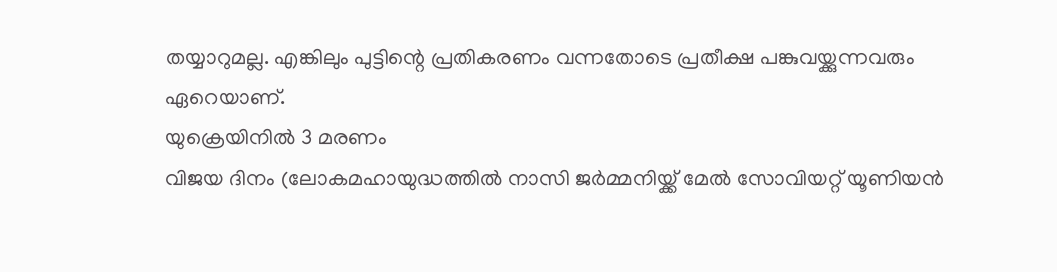തയ്യാറുമല്ല. എങ്കിലും പുട്ടിന്റെ പ്രതികരണം വന്നതോടെ പ്രതീക്ഷ പങ്കുവയ്ക്കുന്നവരും ഏറെയാണ്.
യുക്രെയിനിൽ 3 മരണം
വിജയ ദിനം (ലോകമഹായുദ്ധത്തിൽ നാസി ജർമ്മനിയ്ക്ക് മേൽ സോവിയറ്റ് യൂണിയൻ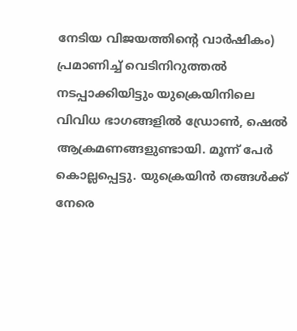നേടിയ വിജയത്തിന്റെ വാർഷികം) പ്രമാണിച്ച് വെടിനിറുത്തൽ നടപ്പാക്കിയിട്ടും യുക്രെയിനിലെ വിവിധ ഭാഗങ്ങളിൽ ഡ്രോൺ, ഷെൽ ആക്രമണങ്ങളുണ്ടായി. മൂന്ന് പേർ കൊല്ലപ്പെട്ടു. യുക്രെയിൻ തങ്ങൾക്ക് നേരെ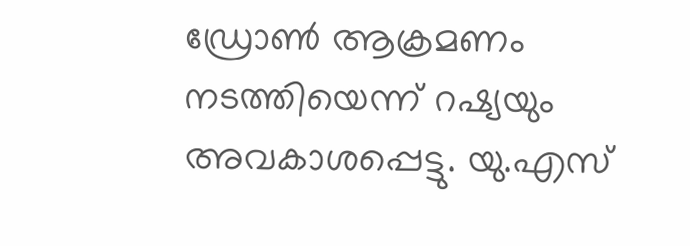ഡ്രോൺ ആക്രമണം നടത്തിയെന്ന് റഷ്യയും അവകാശപ്പെട്ടു. യു.എസ്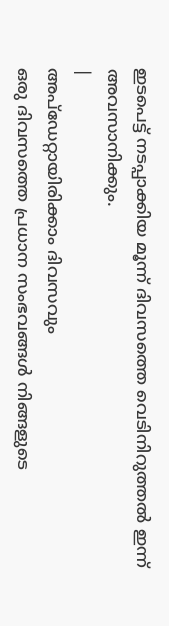ഇടപെട്ട് നടപ്പാക്കിയ മൂന്ന് ദിവസത്തെ വെടിനിറുത്തൽ ഇന്ന് അവസാനിക്കും.
|
അപ്ഡേറ്റായിരിക്കാം ദിവസവും
ഒരു ദിവസത്തെ പ്രധാന സംഭവങ്ങൾ നിങ്ങളുടെ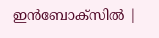ഇൻബോക്സിൽ |